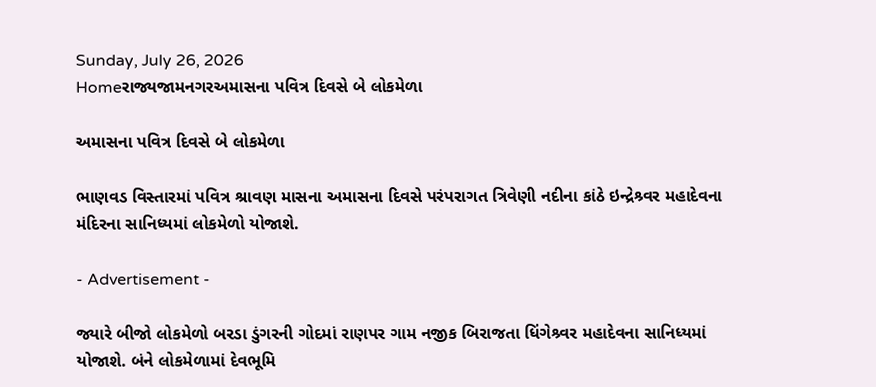Sunday, July 26, 2026
Homeરાજ્યજામનગરઅમાસના પવિત્ર દિવસે બે લોકમેળા

અમાસના પવિત્ર દિવસે બે લોકમેળા

ભાણવડ વિસ્તારમાં પવિત્ર શ્રાવણ માસના અમાસના દિવસે પરંપરાગત ત્રિવેણી નદીના કાંઠે ઇન્દ્રેશ્ર્વર મહાદેવના મંદિરના સાનિધ્યમાં લોકમેળો યોજાશે.

- Advertisement -

જ્યારે બીજો લોકમેળો બરડા ડુંગરની ગોદમાં રાણપર ગામ નજીક બિરાજતા ધિંગેશ્ર્વર મહાદેવના સાનિધ્યમાં યોજાશે. બંને લોકમેળામાં દેવભૂમિ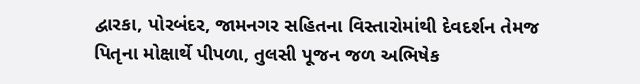દ્વારકા, પોરબંદર, જામનગર સહિતના વિસ્તારોમાંથી દેવદર્શન તેમજ પિતૃના મોક્ષાર્થે પીપળા, તુલસી પૂજન જળ અભિષેક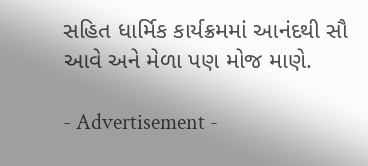સહિત ધાર્મિક કાર્યક્રમમાં આનંદથી સૌ આવે અને મેળા પણ મોજ માણે.

- Advertisement -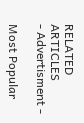RELATED ARTICLES
- Advertisment -

Most Popular